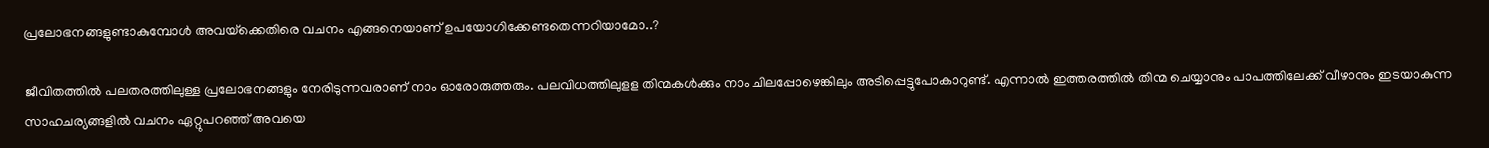പ്രലോഭനങ്ങളുണ്ടാകുമ്പോള്‍ അവയ്‌ക്കെതിരെ വചനം എങ്ങനെയാണ് ഉപയോഗിക്കേണ്ടതെന്നറിയാമോ..?

ജീവിതത്തില്‍ പലതരത്തിലുള്ള പ്രലോഭനങ്ങളും നേരിടുന്നവരാണ് നാം ഓരോരുത്തരും. പലവിധത്തിലുളള തിന്മകള്‍ക്കും നാം ചിലപ്പോഴെങ്കിലും അടിപ്പെട്ടുപോകാറുണ്ട്. എന്നാല്‍ ഇത്തരത്തില്‍ തിന്മ ചെയ്യാനും പാപത്തിലേക്ക് വീഴാനും ഇടയാകുന്ന സാഹചര്യങ്ങളില്‍ വചനം ഏറ്റുപറഞ്ഞ് അവയെ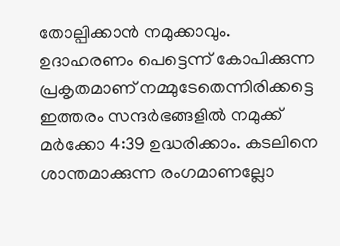തോല്പിക്കാന്‍ നമുക്കാവും.
ഉദാഹരണം പെട്ടെന്ന് കോപിക്കുന്ന പ്രകൃതമാണ് നമ്മുടേതെന്നിരിക്കട്ടെ ഇത്തരം സന്ദര്‍ഭങ്ങളില്‍ നമുക്ക് മര്‍ക്കോ 4:39 ഉദ്ധരിക്കാം. കടലിനെ ശാന്തമാക്കുന്ന രംഗമാണല്ലോ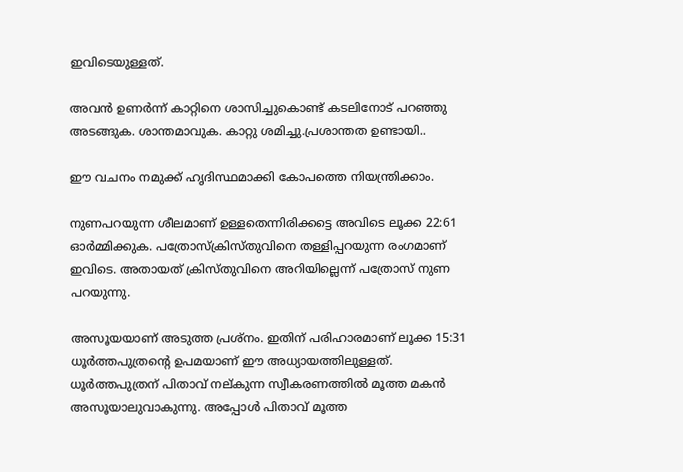ഇവിടെയുള്ളത്.

അവന്‍ ഉണര്‍ന്ന് കാറ്റിനെ ശാസിച്ചുകൊണ്ട് കടലിനോട് പറഞ്ഞു അടങ്ങുക. ശാന്തമാവുക. കാറ്റു ശമിച്ചു.പ്രശാന്തത ഉണ്ടായി..

ഈ വചനം നമുക്ക് ഹൃദിസ്ഥമാക്കി കോപത്തെ നിയന്ത്രിക്കാം.

നുണപറയുന്ന ശീലമാണ് ഉള്ളതെന്നിരിക്കട്ടെ അവിടെ ലൂക്ക 22:61 ഓര്‍മ്മിക്കുക. പത്രോസ്‌ക്രിസ്തുവിനെ തള്ളിപ്പറയുന്ന രംഗമാണ് ഇവിടെ. അതായത് ക്രിസ്തുവിനെ അറിയില്ലെന്ന് പത്രോസ് നുണ പറയുന്നു.

അസൂയയാണ് അടുത്ത പ്രശ്‌നം. ഇതിന് പരിഹാരമാണ് ലൂക്ക 15:31 ധൂര്‍ത്തപുത്രന്റെ ഉപമയാണ് ഈ അധ്യായത്തിലുള്ളത്. ധൂര്‍ത്തപുത്രന് പിതാവ് നല്കുന്ന സ്വീകരണത്തില്‍ മൂത്ത മകന്‍ അസൂയാലുവാകുന്നു. അപ്പോള്‍ പിതാവ് മൂത്ത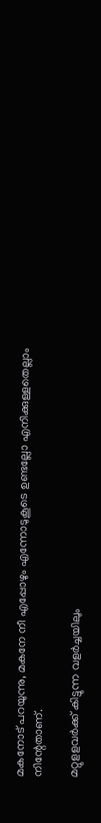മകനോട് പറയുന്നു, മകനേ നീ എപ്പോഴും എന്നോടുകൂടെ ഉണ്ടല്ലോ എനിക്കുള്ളതെല്ലാം നിന്റേതാണ്.

മറ്റുളളവര്‍ക്ക് കിട്ടുന്ന വളര്‍ച്ചയിലും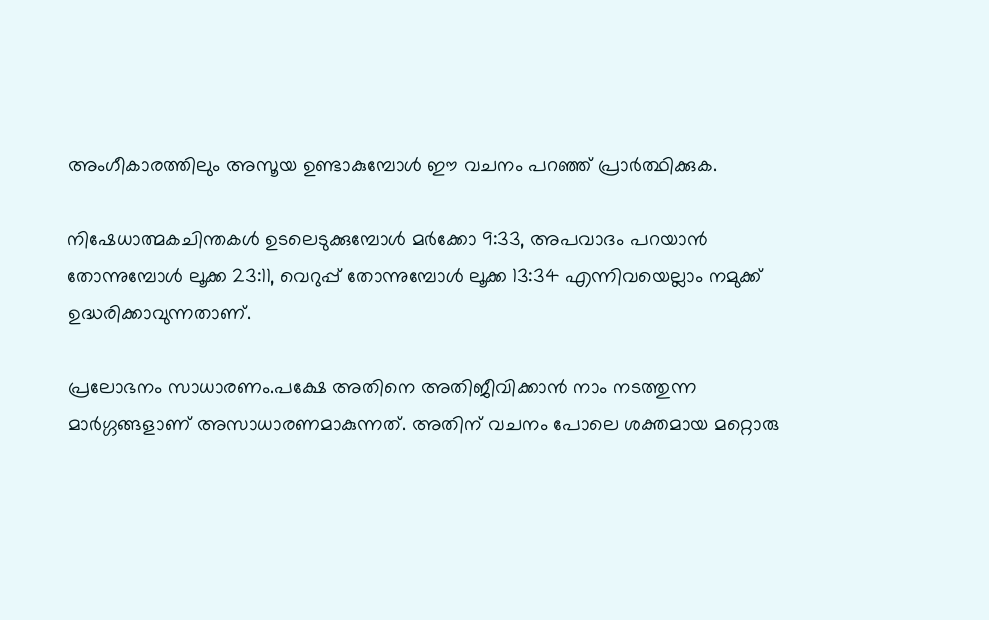അംഗീകാരത്തിലും അസൂയ ഉണ്ടാകുമ്പോള്‍ ഈ വചനം പറഞ്ഞ് പ്രാര്‍ത്ഥിക്കുക.

നിഷേധാത്മകചിന്തകള്‍ ഉടലെടുക്കുമ്പോള്‍ മര്‍ക്കോ 9:33, അപവാദം പറയാന്‍ തോന്നുമ്പോള്‍ ലൂക്ക 23:11, വെറുപ്പ് തോന്നുമ്പോള്‍ ലൂക്ക 13:34 എന്നിവയെല്ലാം നമുക്ക് ഉദ്ധരിക്കാവുന്നതാണ്.

പ്രലോഭനം സാധാരണം.പക്ഷേ അതിനെ അതിജീവിക്കാന്‍ നാം നടത്തുന്ന മാര്‍ഗ്ഗങ്ങളാണ് അസാധാരണമാകുന്നത്. അതിന് വചനം പോലെ ശക്തമായ മറ്റൊരു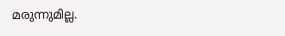മരുന്നുമില്ല.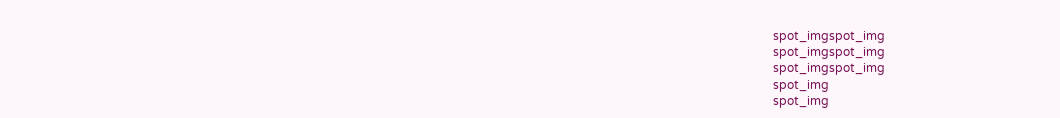spot_imgspot_img
spot_imgspot_img
spot_imgspot_img
spot_img
spot_img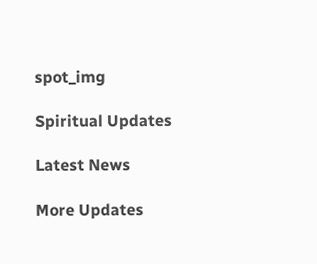spot_img

Spiritual Updates

Latest News

More Updates